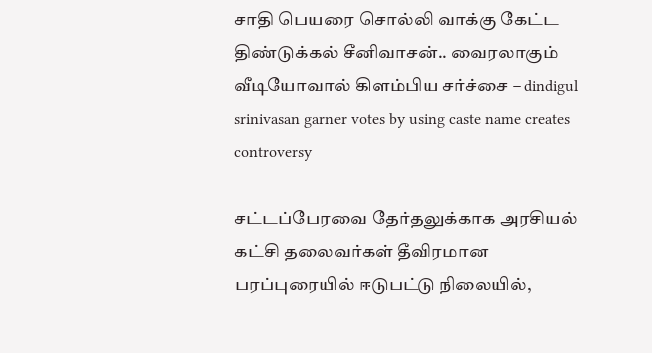சாதி பெயரை சொல்லி வாக்கு கேட்ட திண்டுக்கல் சீனிவாசன்.. வைரலாகும் வீடியோவால் கிளம்பிய சர்ச்சை – dindigul srinivasan garner votes by using caste name creates controversy

சட்டப்பேரவை தேர்தலுக்காக அரசியல் கட்சி தலைவர்கள் தீவிரமான பரப்புரையில் ஈடுபட்டு நிலையில்,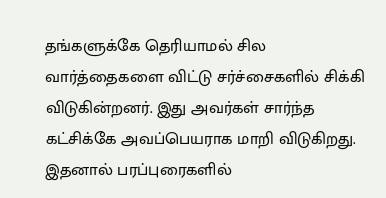தங்களுக்கே தெரியாமல் சில வார்த்தைகளை விட்டு சர்ச்சைகளில் சிக்கி விடுகின்றனர். இது அவர்கள் சார்ந்த கட்சிக்கே அவப்பெயராக மாறி விடுகிறது. இதனால் பரப்புரைகளில்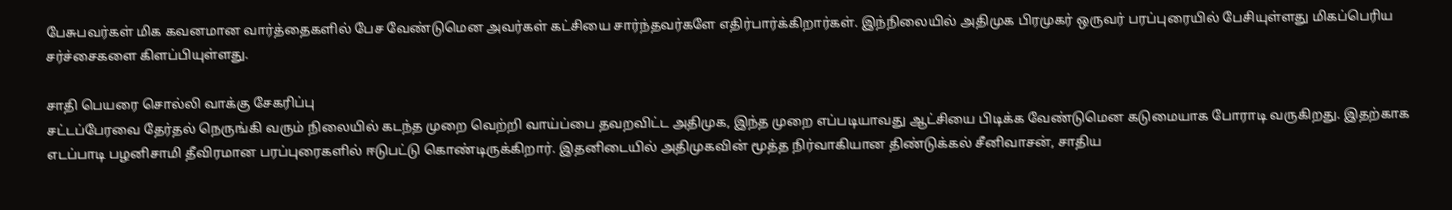பேசுபவர்கள் மிக கவனமான வார்த்தைகளில் பேச வேண்டுமென அவர்கள் கட்சியை சார்ந்தவர்களே எதிர்பார்க்கிறார்கள். இந்நிலையில் அதிமுக பிரமுகர் ஒருவர் பரப்புரையில் பேசியுள்ளது மிகப்பெரிய சர்ச்சைகளை கிளப்பியுள்ளது.

சாதி பெயரை சொல்லி வாக்கு சேகரிப்பு
சட்டப்பேரவை தேர்தல் நெருங்கி வரும் நிலையில் கடந்த முறை வெற்றி வாய்ப்பை தவறவிட்ட அதிமுக, இந்த முறை எப்படியாவது ஆட்சியை பிடிக்க வேண்டுமென கடுமையாக போராடி வருகிறது. இதற்காக எடப்பாடி பழனிசாமி தீவிரமான பரப்புரைகளில் ஈடுபட்டு கொண்டிருக்கிறார். இதனிடையில் அதிமுகவின் மூத்த நிர்வாகியான திண்டுக்கல் சீனிவாசன், சாதிய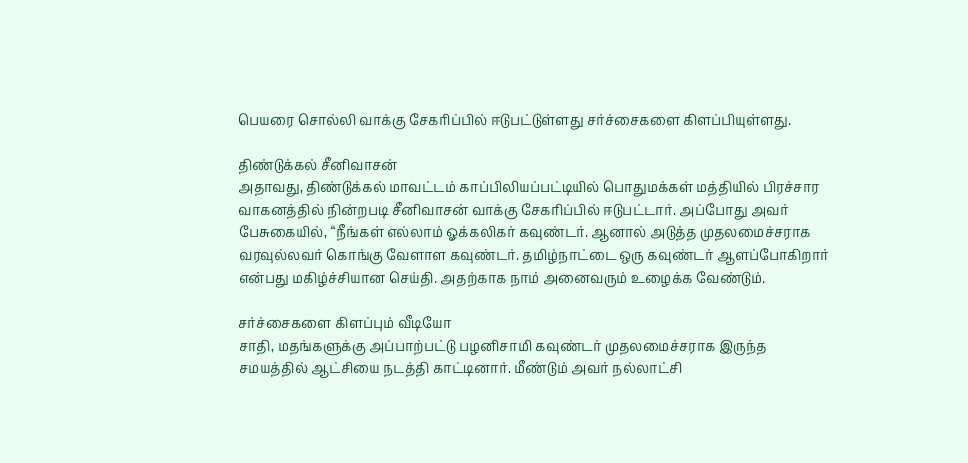பெயரை சொல்லி வாக்கு சேகரிப்பில் ஈடுபட்டுள்ளது சர்ச்சைகளை கிளப்பியுள்ளது.

திண்டுக்கல் சீனிவாசன்
அதாவது, திண்டுக்கல் மாவட்டம் காப்பிலியப்பட்டியில் பொதுமக்கள் மத்தியில் பிரச்சார வாகனத்தில் நின்றபடி சீனிவாசன் வாக்கு சேகரிப்பில் ஈடுபட்டார். அப்போது அவர் பேசுகையில், “நீங்கள் எல்லாம் ஓக்கலிகர் கவுண்டர். ஆனால் அடுத்த முதலமைச்சராக வரவுல்லவர் கொங்கு வேளாள கவுண்டர். தமிழ்நாட்டை ஒரு கவுண்டர் ஆளப்போகிறார் என்பது மகிழ்ச்சியான செய்தி. அதற்காக நாம் அனைவரும் உழைக்க வேண்டும்.

சர்ச்சைகளை கிளப்பும் வீடியோ
சாதி, மதங்களுக்கு அப்பாற்பட்டு பழனிசாமி கவுண்டர் முதலமைச்சராக இருந்த சமயத்தில் ஆட்சியை நடத்தி காட்டினார். மீண்டும் அவர் நல்லாட்சி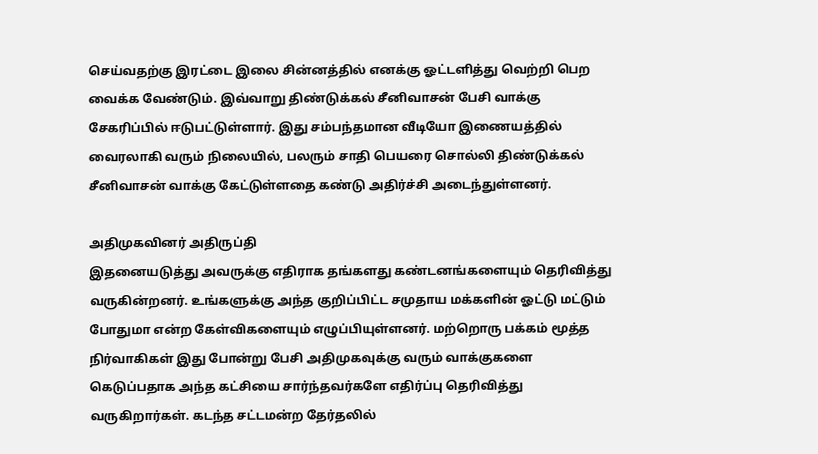செய்வதற்கு இரட்டை இலை சின்னத்தில் எனக்கு ஓட்டளித்து வெற்றி பெற வைக்க வேண்டும். இவ்வாறு திண்டுக்கல் சீனிவாசன் பேசி வாக்கு சேகரிப்பில் ஈடுபட்டுள்ளார். இது சம்பந்தமான வீடியோ இணையத்தில் வைரலாகி வரும் நிலையில், பலரும் சாதி பெயரை சொல்லி திண்டுக்கல் சீனிவாசன் வாக்கு கேட்டுள்ளதை கண்டு அதிர்ச்சி அடைந்துள்ளனர்.

அதிமுகவினர் அதிருப்தி
இதனையடுத்து அவருக்கு எதிராக தங்களது கண்டனங்களையும் தெரிவித்து வருகின்றனர். உங்களுக்கு அந்த குறிப்பிட்ட சமுதாய மக்களின் ஓட்டு மட்டும் போதுமா என்ற கேள்விகளையும் எழுப்பியுள்ளனர். மற்றொரு பக்கம் மூத்த நிர்வாகிகள் இது போன்று பேசி அதிமுகவுக்கு வரும் வாக்குகளை கெடுப்பதாக அந்த கட்சியை சார்ந்தவர்களே எதிர்ப்பு தெரிவித்து வருகிறார்கள். கடந்த சட்டமன்ற தேர்தலில்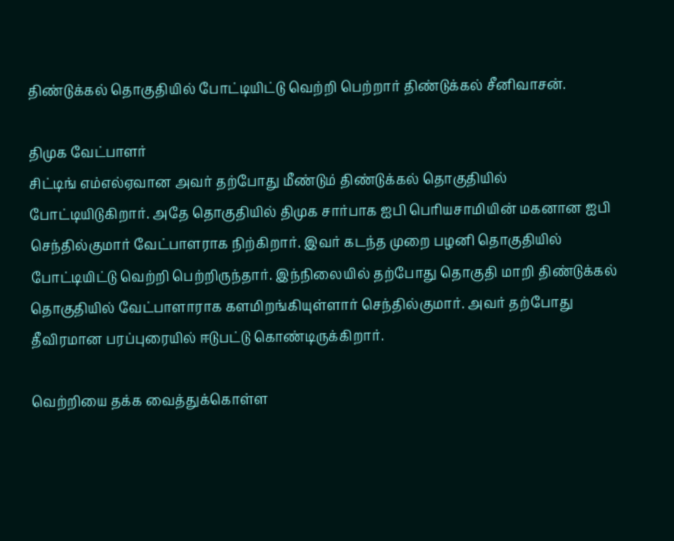திண்டுக்கல் தொகுதியில் போட்டியிட்டு வெற்றி பெற்றார் திண்டுக்கல் சீனிவாசன்.

திமுக வேட்பாளர்
சிட்டிங் எம்எல்ஏவான அவர் தற்போது மீண்டும் திண்டுக்கல் தொகுதியில் போட்டியிடுகிறார். அதே தொகுதியில் திமுக சார்பாக ஐபி பெரியசாமியின் மகனான ஐபி செந்தில்குமார் வேட்பாளராக நிற்கிறார். இவர் கடந்த முறை பழனி தொகுதியில் போட்டியிட்டு வெற்றி பெற்றிருந்தார். இந்நிலையில் தற்போது தொகுதி மாறி திண்டுக்கல் தொகுதியில் வேட்பாளாராக களமிறங்கியுள்ளார் செந்தில்குமார். அவர் தற்போது தீவிரமான பரப்புரையில் ஈடுபட்டு கொண்டிருக்கிறார்.

வெற்றியை தக்க வைத்துக்கொள்ள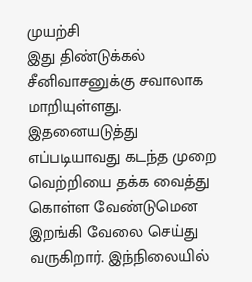முயற்சி
இது திண்டுக்கல் சீனிவாசனுக்கு சவாலாக மாறியுள்ளது. இதனையடுத்து எப்படியாவது கடந்த முறை வெற்றியை தக்க வைத்து கொள்ள வேண்டுமென இறங்கி வேலை செய்து வருகிறார். இந்நிலையில்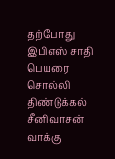தற்போது இபிஎஸ் சாதி பெயரை சொல்லி திண்டுக்கல் சீனிவாசன் வாக்கு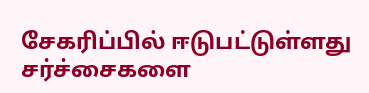சேகரிப்பில் ஈடுபட்டுள்ளது சர்ச்சைகளை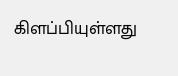கிளப்பியுள்ளது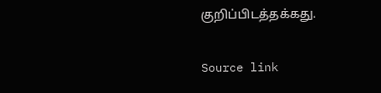குறிப்பிடத்தக்கது.

Source link